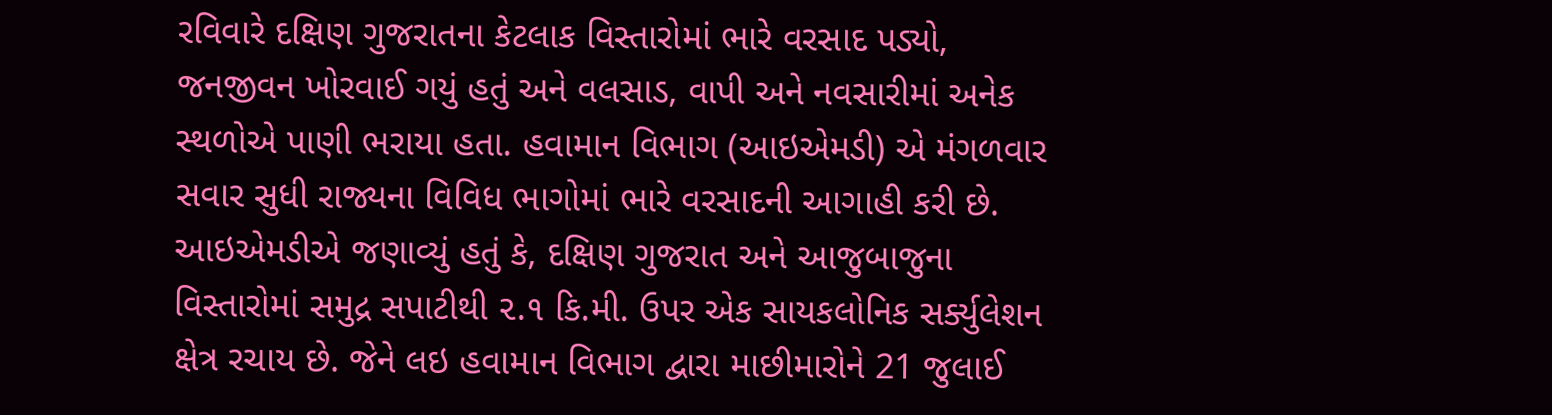રવિવારે દક્ષિણ ગુજરાતના કેટલાક વિસ્તારોમાં ભારે વરસાદ પડ્યો, જનજીવન ખોરવાઈ ગયું હતું અને વલસાડ, વાપી અને નવસારીમાં અનેક સ્થળોએ પાણી ભરાયા હતા. હવામાન વિભાગ (આઇએમડી) એ મંગળવાર સવાર સુધી રાજ્યના વિવિધ ભાગોમાં ભારે વરસાદની આગાહી કરી છે.
આઇએમડીએ જણાવ્યું હતું કે, દક્ષિણ ગુજરાત અને આજુબાજુના વિસ્તારોમાં સમુદ્ર સપાટીથી ૨.૧ કિ.મી. ઉપર એક સાયકલોનિક સર્ક્યુલેશન ક્ષેત્ર રચાય છે. જેને લઇ હવામાન વિભાગ દ્વારા માછીમારોને 21 જુલાઈ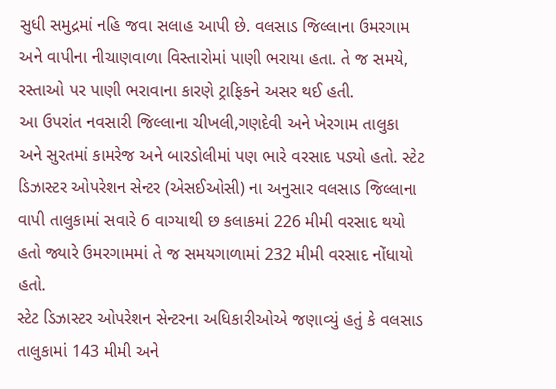સુધી સમુદ્રમાં નહિ જવા સલાહ આપી છે. વલસાડ જિલ્લાના ઉમરગામ અને વાપીના નીચાણવાળા વિસ્તારોમાં પાણી ભરાયા હતા. તે જ સમયે, રસ્તાઓ પર પાણી ભરાવાના કારણે ટ્રાફિકને અસર થઈ હતી.
આ ઉપરાંત નવસારી જિલ્લાના ચીખલી,ગણદેવી અને ખેરગામ તાલુકા અને સુરતમાં કામરેજ અને બારડોલીમાં પણ ભારે વરસાદ પડ્યો હતો. સ્ટેટ ડિઝાસ્ટર ઓપરેશન સેન્ટર (એસઈઓસી) ના અનુસાર વલસાડ જિલ્લાના વાપી તાલુકામાં સવારે 6 વાગ્યાથી છ કલાકમાં 226 મીમી વરસાદ થયો હતો જ્યારે ઉમરગામમાં તે જ સમયગાળામાં 232 મીમી વરસાદ નોંધાયો હતો.
સ્ટેટ ડિઝાસ્ટર ઓપરેશન સેન્ટરના અધિકારીઓએ જણાવ્યું હતું કે વલસાડ તાલુકામાં 143 મીમી અને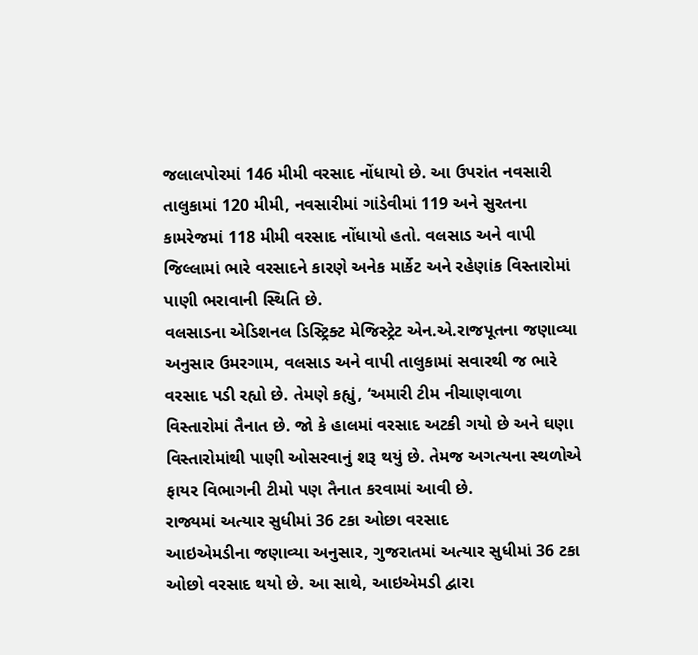જલાલપોરમાં 146 મીમી વરસાદ નોંધાયો છે. આ ઉપરાંત નવસારી તાલુકામાં 120 મીમી, નવસારીમાં ગાંડેવીમાં 119 અને સુરતના કામરેજમાં 118 મીમી વરસાદ નોંધાયો હતો. વલસાડ અને વાપી જિલ્લામાં ભારે વરસાદને કારણે અનેક માર્કેટ અને રહેણાંક વિસ્તારોમાં પાણી ભરાવાની સ્થિતિ છે.
વલસાડના એડિશનલ ડિસ્ટ્રિક્ટ મેજિસ્ટ્રેટ એન.એ.રાજપૂતના જણાવ્યા અનુસાર ઉમરગામ, વલસાડ અને વાપી તાલુકામાં સવારથી જ ભારે વરસાદ પડી રહ્યો છે. તેમણે કહ્યું, ‘અમારી ટીમ નીચાણવાળા વિસ્તારોમાં તૈનાત છે. જો કે હાલમાં વરસાદ અટકી ગયો છે અને ઘણા વિસ્તારોમાંથી પાણી ઓસરવાનું શરૂ થયું છે. તેમજ અગત્યના સ્થળોએ ફાયર વિભાગની ટીમો પણ તૈનાત કરવામાં આવી છે.
રાજ્યમાં અત્યાર સુધીમાં 36 ટકા ઓછા વરસાદ
આઇએમડીના જણાવ્યા અનુસાર, ગુજરાતમાં અત્યાર સુધીમાં 36 ટકા ઓછો વરસાદ થયો છે. આ સાથે, આઇએમડી દ્વારા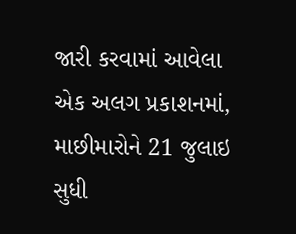જારી કરવામાં આવેલા એક અલગ પ્રકાશનમાં, માછીમારોને 21 જુલાઇ સુધી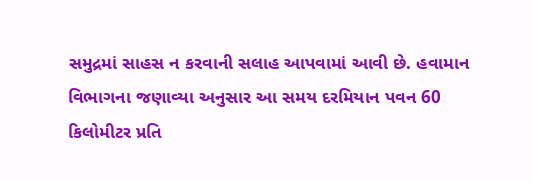સમુદ્રમાં સાહસ ન કરવાની સલાહ આપવામાં આવી છે. હવામાન વિભાગના જણાવ્યા અનુસાર આ સમય દરમિયાન પવન 60 કિલોમીટર પ્રતિ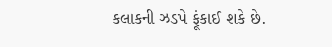કલાકની ઝડપે ફૂંકાઈ શકે છે.